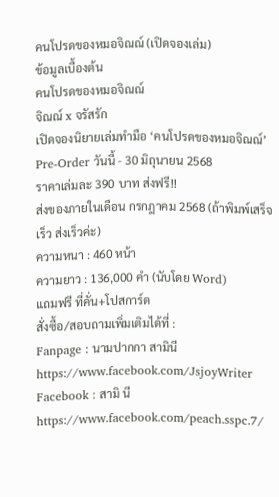คนโปรดของหมอจิณณ์ (เปิดจองเล่ม)
ข้อมูลเบื้องต้น
คนโปรดของหมอจิณณ์
จิณณ์ x จรัสรัก
เปิดจองนิยายเล่มทำมือ ‘คนโปรดของหมอจิณณ์’
Pre-Order วันนี้ - 30 มิถุนายน 2568
ราคาเล่มละ 390 บาท ส่งฟรี!!
ส่งของภายในเดือน กรกฎาคม 2568 (ถ้าพิมพ์เสร็จเร็ว ส่งเร็วค่ะ)
ความหนา : 460 หน้า
ความยาว : 136,000 คำ (นับโดย Word)
แถมฟรี ที่คั่น+โปสการ์ด
สั่งซื้อ/สอบถามเพิ่มเติมได้ที่ :
Fanpage : นามปากกา สามินี
https://www.facebook.com/JsjoyWriter
Facebook : สามิ นี
https://www.facebook.com/peach.sspc.7/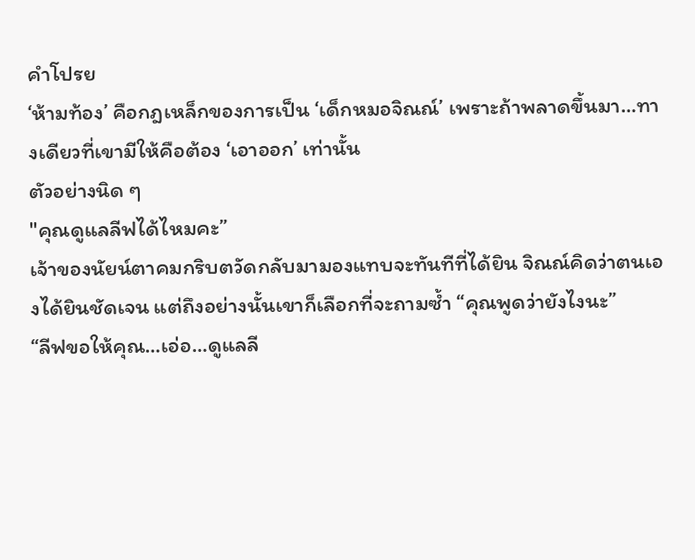คำโปรย
‘ห้ามท้อง’ คือกฎเหล็กของการเป็น ‘เด็กหมอจิณณ์’ เพราะถ้าพลาดขึ้นมา…ทางเดียวที่เขามีให้คือต้อง ‘เอาออก’ เท่านั้น
ตัวอย่างนิด ๆ
"คุณดูแลลีฟได้ไหมคะ”
เจ้าของนัยน์ตาคมกริบตวัดกลับมามองแทบจะทันทีที่ได้ยิน จิณณ์คิดว่าตนเองได้ยินชัดเจน แต่ถึงอย่างนั้นเขาก็เลือกที่จะถามซ้ำ “คุณพูดว่ายังไงนะ”
“ลีฟขอให้คุณ…เอ่อ…ดูแลลี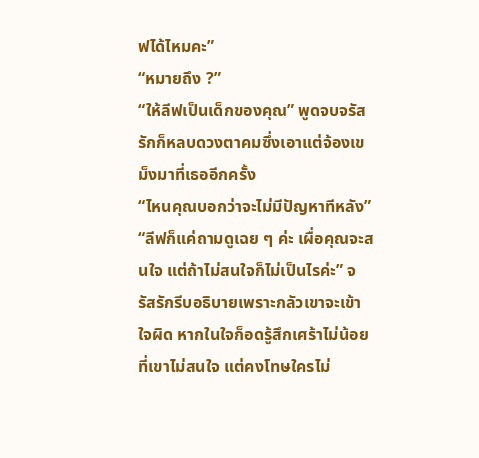ฟได้ไหมคะ”
“หมายถึง ?”
“ให้ลีฟเป็นเด็กของคุณ” พูดจบจรัสรักก็หลบดวงตาคมซึ่งเอาแต่จ้องเขม็งมาที่เธออีกครั้ง
“ไหนคุณบอกว่าจะไม่มีปัญหาทีหลัง”
“ลีฟก็แค่ถามดูเฉย ๆ ค่ะ เผื่อคุณจะสนใจ แต่ถ้าไม่สนใจก็ไม่เป็นไรค่ะ” จรัสรักรีบอธิบายเพราะกลัวเขาจะเข้าใจผิด หากในใจก็อดรู้สึกเศร้าไม่น้อยที่เขาไม่สนใจ แต่คงโทษใครไม่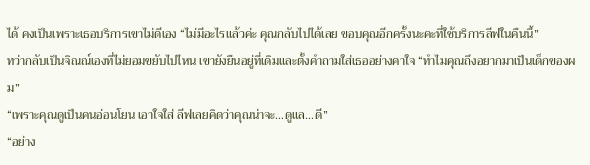ได้ คงเป็นเพราะเธอบริการเขาไม่ดีเอง “ไม่มีอะไรแล้วค่ะ คุณกลับไปได้เลย ขอบคุณอีกครั้งนะคะที่ใช้บริการลีฟในคืนนี้”
ทว่ากลับเป็นจิณณ์เองที่ไม่ยอมขยับไปไหน เขายังยืนอยู่ที่เดิมและตั้งคำถามใส่เธออย่างคาใจ “ทำไมคุณถึงอยากมาเป็นเด็กของผม”
“เพราะคุณดูเป็นคนอ่อนโยน เอาใจใส่ ลีฟเลยคิดว่าคุณน่าจะ…ดูแล…ดี”
“อย่าง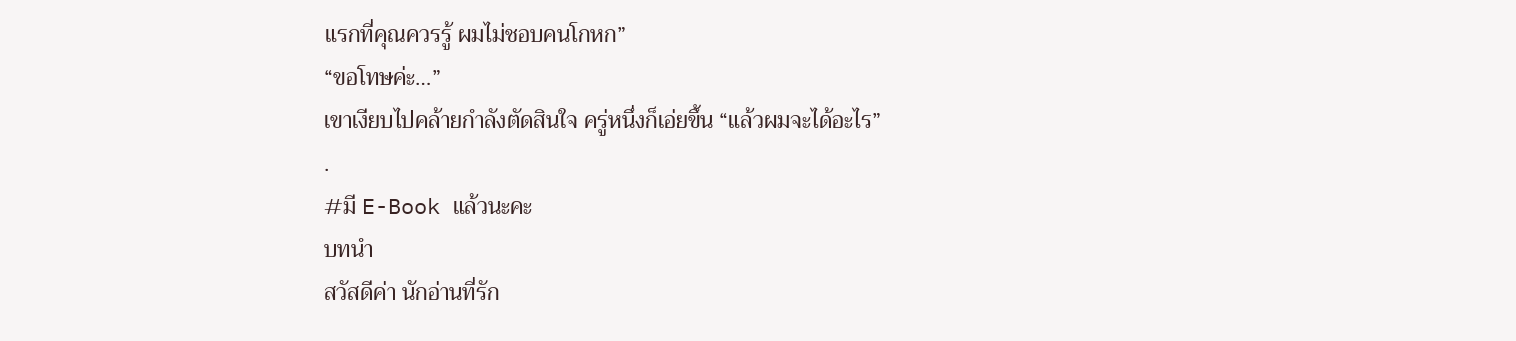แรกที่คุณควรรู้ ผมไม่ชอบคนโกหก”
“ขอโทษค่ะ…”
เขาเงียบไปคล้ายกำลังตัดสินใจ ครู่หนึ่งก็เอ่ยขึ้น “แล้วผมจะได้อะไร”
.
#มี E-Book แล้วนะคะ
บทนำ
สวัสดีค่า นักอ่านที่รัก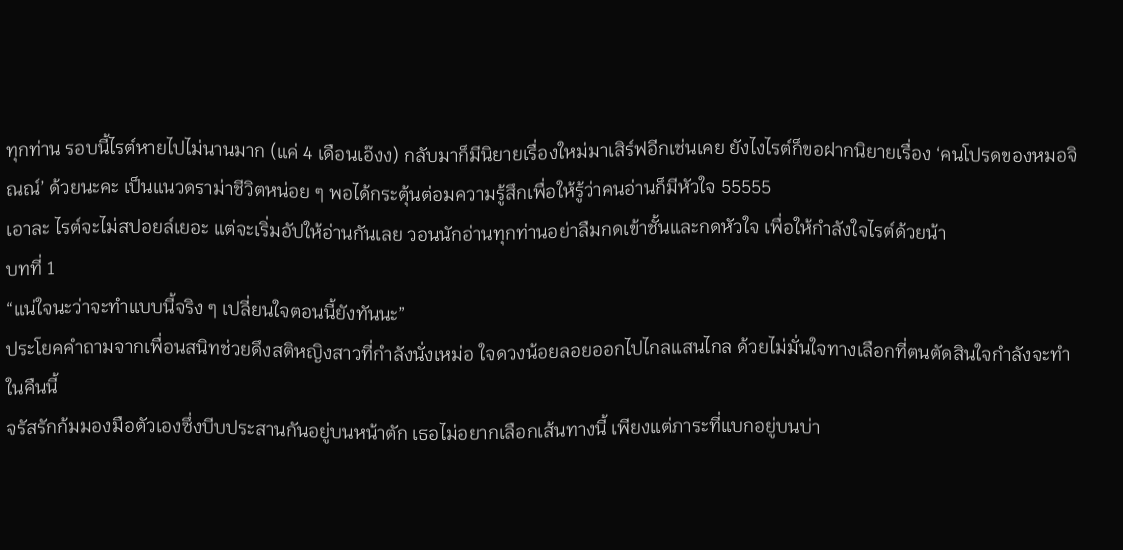ทุกท่าน รอบนี้ไรต์หายไปไม่นานมาก (แค่ 4 เดือนเอ๊งง) กลับมาก็มีนิยายเรื่องใหม่มาเสิร์ฟอีกเช่นเคย ยังไงไรต์ก็ขอฝากนิยายเรื่อง ‘คนโปรดของหมอจิณณ์’ ด้วยนะคะ เป็นแนวดราม่าชีวิตหน่อย ๆ พอได้กระตุ้นต่อมความรู้สึกเพื่อให้รู้ว่าคนอ่านก็มีหัวใจ 55555
เอาละ ไรต์จะไม่สปอยล์เยอะ แต่จะเริ่มอัปให้อ่านกันเลย วอนนักอ่านทุกท่านอย่าลืมกดเข้าชั้นและกดหัวใจ เพื่อให้กำลังใจไรต์ด้วยน้า
บทที่ 1
“แน่ใจนะว่าจะทำแบบนี้จริง ๆ เปลี่ยนใจตอนนี้ยังทันนะ”
ประโยคคำถามจากเพื่อนสนิทช่วยดึงสติหญิงสาวที่กำลังนั่งเหม่อ ใจดวงน้อยลอยออกไปไกลแสนไกล ด้วยไม่มั่นใจทางเลือกที่ตนตัดสินใจกำลังจะทำในคืนนี้
จรัสรักก้มมองมือตัวเองซึ่งบีบประสานกันอยู่บนหน้าตัก เธอไม่อยากเลือกเส้นทางนี้ เพียงแต่ภาระที่แบกอยู่บนบ่า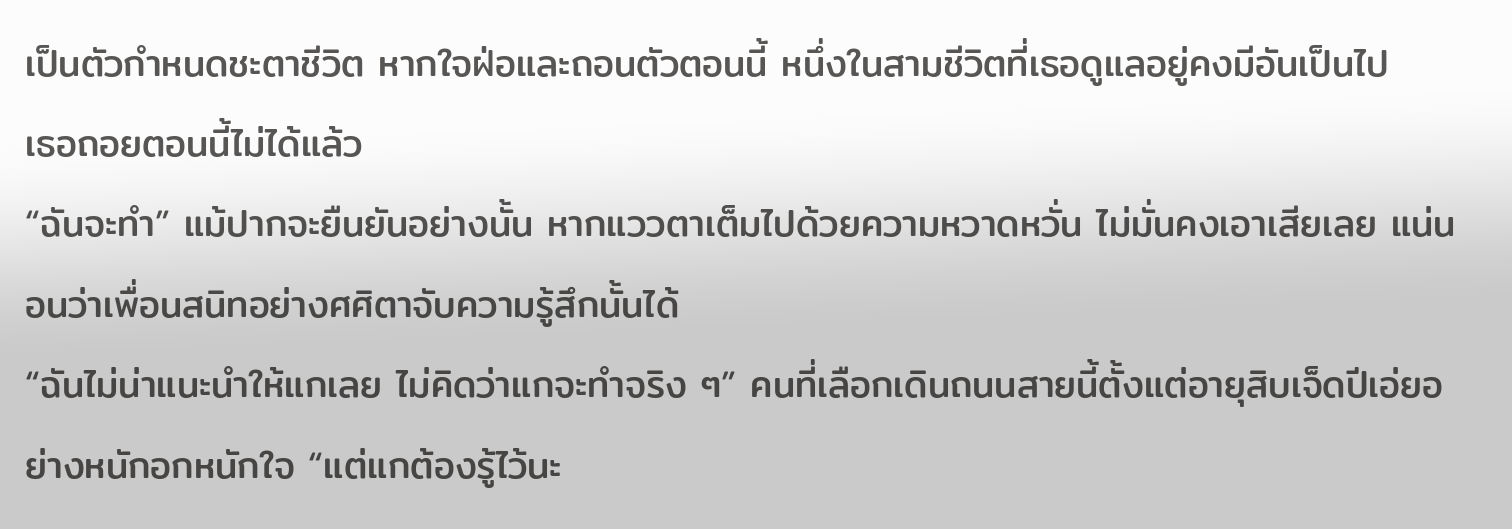เป็นตัวกำหนดชะตาชีวิต หากใจฝ่อและถอนตัวตอนนี้ หนึ่งในสามชีวิตที่เธอดูแลอยู่คงมีอันเป็นไป
เธอถอยตอนนี้ไม่ได้แล้ว
“ฉันจะทำ” แม้ปากจะยืนยันอย่างนั้น หากแววตาเต็มไปด้วยความหวาดหวั่น ไม่มั่นคงเอาเสียเลย แน่นอนว่าเพื่อนสนิทอย่างศศิตาจับความรู้สึกนั้นได้
“ฉันไม่น่าแนะนำให้แกเลย ไม่คิดว่าแกจะทำจริง ๆ” คนที่เลือกเดินถนนสายนี้ตั้งแต่อายุสิบเจ็ดปีเอ่ยอย่างหนักอกหนักใจ “แต่แกต้องรู้ไว้นะ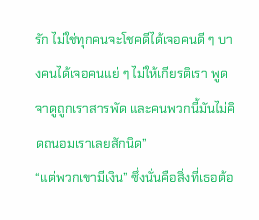รัก ไม่ใช่ทุกคนจะโชคดีได้เจอคนดี ๆ บางคนได้เจอคนแย่ ๆ ไม่ให้เกียรติเรา พูดจาดูถูกเราสารพัด และคนพวกนี้มันไม่คิดถนอมเราเลยสักนิด”
“แต่พวกเขามีเงิน” ซึ่งนั่นคือสิ่งที่เธอต้อ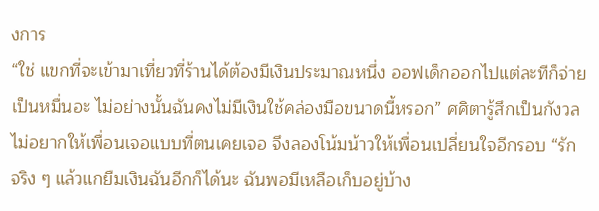งการ
“ใช่ แขกที่จะเข้ามาเที่ยวที่ร้านได้ต้องมีเงินประมาณหนึ่ง ออฟเด็กออกไปแต่ละทีก็จ่ายเป็นหมื่นอะ ไม่อย่างนั้นฉันคงไม่มีเงินใช้คล่องมือขนาดนี้หรอก” ศศิตารู้สึกเป็นกังวล ไม่อยากให้เพื่อนเจอแบบที่ตนเคยเจอ จึงลองโน้มน้าวให้เพื่อนเปลี่ยนใจอีกรอบ “รัก จริง ๆ แล้วแกยืมเงินฉันอีกก็ได้นะ ฉันพอมีเหลือเก็บอยู่บ้าง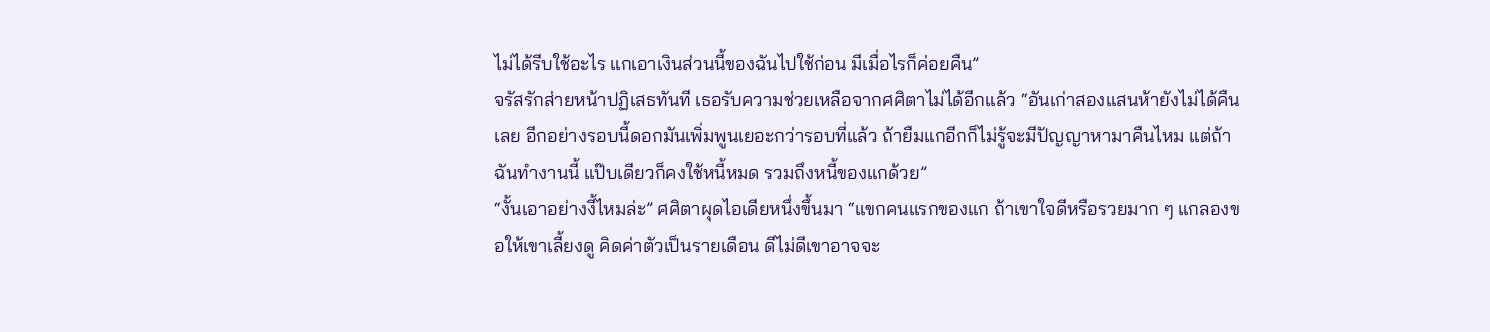ไม่ได้รีบใช้อะไร แกเอาเงินส่วนนี้ของฉันไปใช้ก่อน มีเมื่อไรก็ค่อยคืน”
จรัสรักส่ายหน้าปฏิเสธทันที เธอรับความช่วยเหลือจากศศิตาไม่ได้อีกแล้ว “อันเก่าสองแสนห้ายังไม่ได้คืนเลย อีกอย่างรอบนี้ดอกมันเพิ่มพูนเยอะกว่ารอบที่แล้ว ถ้ายืมแกอีกก็ไม่รู้จะมีปัญญาหามาคืนไหม แต่ถ้าฉันทำงานนี้ แป๊บเดียวก็คงใช้หนี้หมด รวมถึงหนี้ของแกด้วย”
“งั้นเอาอย่างงี้ไหมล่ะ” ศศิตาผุดไอเดียหนึ่งขึ้นมา “แขกคนแรกของแก ถ้าเขาใจดีหรือรวยมาก ๆ แกลองขอให้เขาเลี้ยงดู คิดค่าตัวเป็นรายเดือน ดีไม่ดีเขาอาจจะ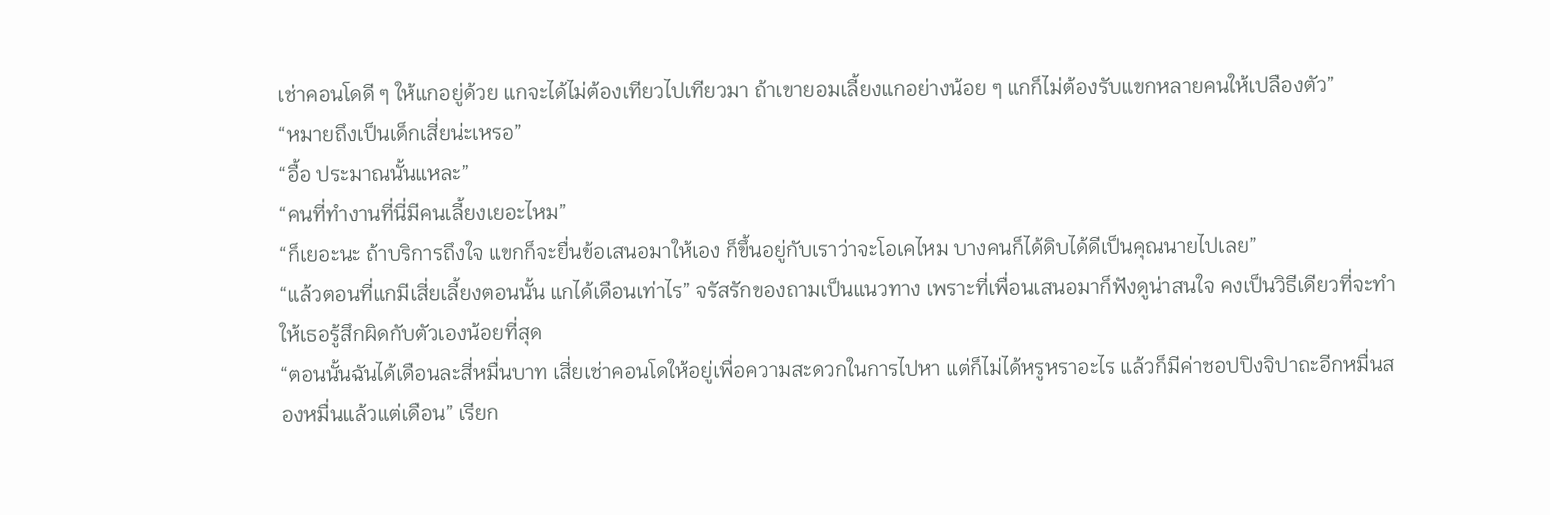เช่าคอนโดดี ๆ ให้แกอยู่ด้วย แกจะได้ไม่ต้องเทียวไปเทียวมา ถ้าเขายอมเลี้ยงแกอย่างน้อย ๆ แกก็ไม่ต้องรับแขกหลายคนให้เปลืองตัว”
“หมายถึงเป็นเด็กเสี่ยน่ะเหรอ”
“อื้อ ประมาณนั้นแหละ”
“คนที่ทำงานที่นี่มีคนเลี้ยงเยอะไหม”
“ก็เยอะนะ ถ้าบริการถึงใจ แขกก็จะยื่นข้อเสนอมาให้เอง ก็ขึ้นอยู่กับเราว่าจะโอเคไหม บางคนก็ได้ดิบได้ดีเป็นคุณนายไปเลย”
“แล้วตอนที่แกมีเสี่ยเลี้ยงตอนนั้น แกได้เดือนเท่าไร” จรัสรักของถามเป็นแนวทาง เพราะที่เพื่อนเสนอมาก็ฟังดูน่าสนใจ คงเป็นวิธีเดียวที่จะทำให้เธอรู้สึกผิดกับตัวเองน้อยที่สุด
“ตอนนั้นฉันได้เดือนละสี่หมื่นบาท เสี่ยเช่าคอนโดให้อยู่เพื่อความสะดวกในการไปหา แต่ก็ไม่ได้หรูหราอะไร แล้วก็มีค่าชอปปิงจิปาถะอีกหมื่นสองหมื่นแล้วแต่เดือน” เรียก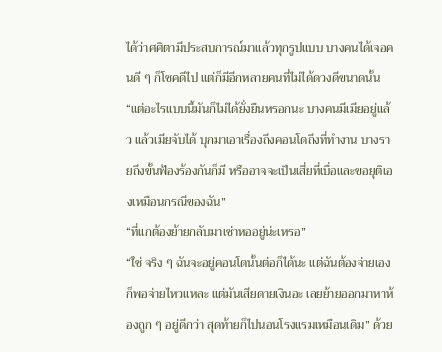ได้ว่าศศิตามีประสบการณ์มาแล้วทุกรูปแบบ บางคนได้เจอคนดี ๆ ก็โชคดีไป แต่ก็มีอีกหลายคนที่ไม่ได้ดวงดีขนาดนั้น “แต่อะไรแบบนี้มันก็ไม่ได้ยั่งยืนหรอกนะ บางคนมีเมียอยู่แล้ว แล้วเมียจับได้ บุกมาเอาเรื่องถึงคอนโดถึงที่ทำงาน บางรายถึงขั้นฟ้องร้องกันก็มี หรืออาจจะเป็นเสี่ยที่เบื่อและขอยุติเองเหมือนกรณีของฉัน”
“ที่แกต้องย้ายกลับมาเช่าหออยู่น่ะเหรอ”
“ใช่ จริง ๆ ฉันจะอยู่คอนโดนั้นต่อก็ได้นะ แต่ฉันต้องจ่ายเอง ก็พอจ่ายไหวแหละ แต่มันเสียดายเงินอะ เลยย้ายออกมาหาห้องถูก ๆ อยู่ดีกว่า สุดท้ายก็ไปนอนโรงแรมเหมือนเดิม” ด้วย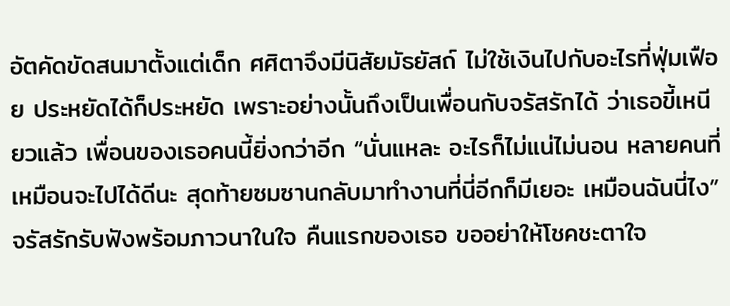อัตคัดขัดสนมาตั้งแต่เด็ก ศศิตาจึงมีนิสัยมัธยัสถ์ ไม่ใช้เงินไปกับอะไรที่ฟุ่มเฟือย ประหยัดได้ก็ประหยัด เพราะอย่างนั้นถึงเป็นเพื่อนกับจรัสรักได้ ว่าเธอขี้เหนียวแล้ว เพื่อนของเธอคนนี้ยิ่งกว่าอีก “นั่นแหละ อะไรก็ไม่แน่ไม่นอน หลายคนที่เหมือนจะไปได้ดีนะ สุดท้ายซมซานกลับมาทำงานที่นี่อีกก็มีเยอะ เหมือนฉันนี่ไง”
จรัสรักรับฟังพร้อมภาวนาในใจ คืนแรกของเธอ ขออย่าให้โชคชะตาใจ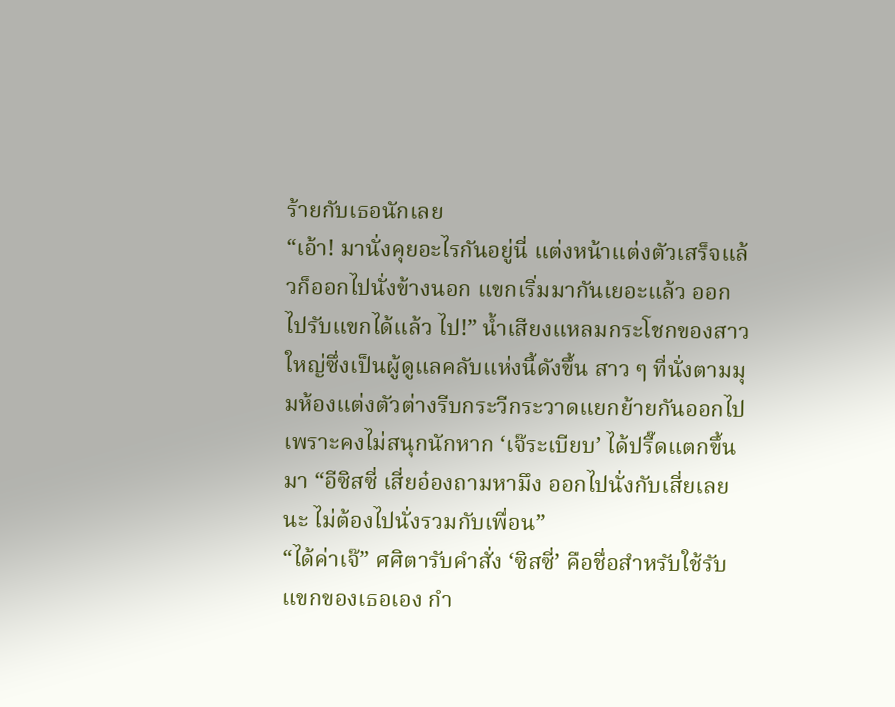ร้ายกับเธอนักเลย
“เอ้า! มานั่งคุยอะไรกันอยู่นี่ แต่งหน้าแต่งตัวเสร็จแล้วก็ออกไปนั่งข้างนอก แขกเริ่มมากันเยอะแล้ว ออกไปรับแขกได้แล้ว ไป!” น้ำเสียงแหลมกระโชกของสาวใหญ่ซึ่งเป็นผู้ดูแลคลับแห่งนี้ดังขึ้น สาว ๆ ที่นั่งตามมุมห้องแต่งตัวต่างรีบกระวีกระวาดแยกย้ายกันออกไป เพราะคงไม่สนุกนักหาก ‘เจ๊ระเบียบ’ ได้ปรี๊ดแตกขึ้นมา “อีซิสซี่ เสี่ยอ๋องถามหามึง ออกไปนั่งกับเสี่ยเลยนะ ไม่ต้องไปนั่งรวมกับเพื่อน”
“ได้ค่าเจ๊” ศศิตารับคำสั่ง ‘ซิสซี่’ คือชื่อสำหรับใช้รับแขกของเธอเอง กำ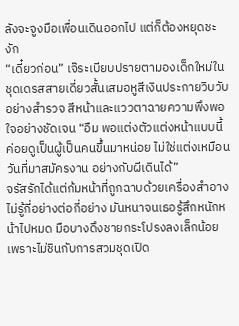ลังจะจูงมือเพื่อนเดินออกไป แต่ก็ต้องหยุดชะงัก
“เดี๋ยวก่อน” เจ๊ระเบียบปรายตามองเด็กใหม่ในชุดเดรสสายเดี่ยวสั้นเสมอหูสีเงินประกายวิบวับอย่างสำรวจ สีหน้าและแววตาฉายความพึงพอใจอย่างชัดเจน “อืม พอแต่งตัวแต่งหน้าแบบนี้ค่อยดูเป็นผู้เป็นคนขึ้นมาหน่อย ไม่ใช่แต่งเหมือนวันที่มาสมัครงาน อย่างกับผีเดินได้”
จรัสรักได้แต่ก้มหน้าที่ถูกฉาบด้วยเครื่องสำอางไม่รู้กี่อย่างต่อกี่อย่าง มันหนาจนเธอรู้สึกหนักหน้าไปหมด มือบางดึงชายกระโปรงลงเล็กน้อยเพราะไม่ชินกับการสวมชุดเปิด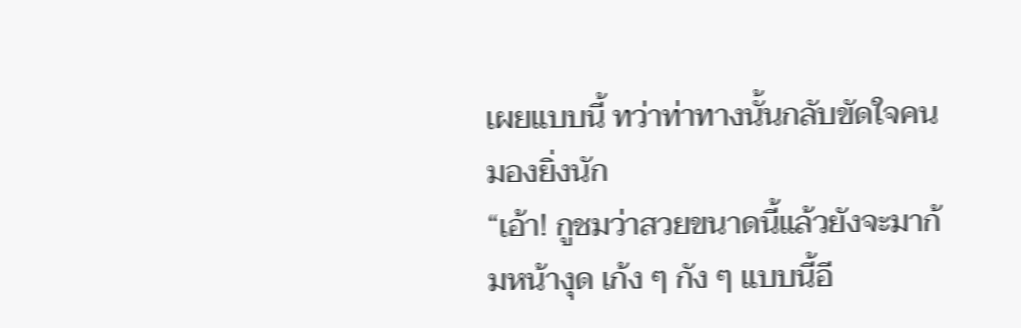เผยแบบนี้ ทว่าท่าทางนั้นกลับขัดใจคนมองยิ่งนัก
“เอ้า! กูชมว่าสวยขนาดนี้แล้วยังจะมาก้มหน้างุด เก้ง ๆ กัง ๆ แบบนี้อี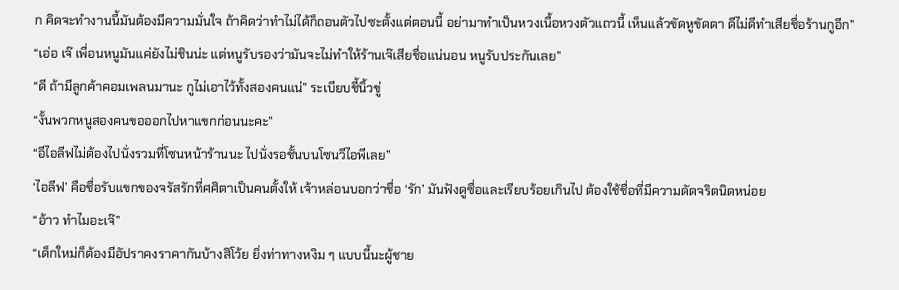ก คิดจะทำงานนี้มันต้องมีความมั่นใจ ถ้าคิดว่าทำไม่ได้ก็ถอนตัวไปซะตั้งแต่ตอนนี้ อย่ามาทำเป็นหวงเนื้อหวงตัวแถวนี้ เห็นแล้วขัดหูขัดตา ดีไม่ดีทำเสียชื่อร้านกูอีก”
“เอ่อ เจ๊ เพื่อนหนูมันแค่ยังไม่ชินน่ะ แต่หนูรับรองว่ามันจะไม่ทำให้ร้านเจ๊เสียชื่อแน่นอน หนูรับประกันเลย”
“ดี ถ้ามีลูกค้าคอมเพลนมานะ กูไม่เอาไว้ทั้งสองคนแน่” ระเบียบชี้นิ้วขู่
“งั้นพวกหนูสองคนขอออกไปหาแขกก่อนนะคะ”
“อีไอลีฟไม่ต้องไปนั่งรวมที่โซนหน้าร้านนะ ไปนั่งรอชั้นบนโซนวีไอพีเลย”
‘ไอลีฟ’ คือชื่อรับแขกของจรัสรักที่ศศิตาเป็นคนตั้งให้ เจ้าหล่อนบอกว่าชื่อ ‘รัก’ มันฟังดูซื่อและเรียบร้อยเกินไป ต้องใช้ชื่อที่มีความดัดจริตนิดหน่อย
“อ้าว ทำไมอะเจ๊”
“เด็กใหม่ก็ต้องมีอัปราคงราคากันบ้างสิโว้ย ยิ่งท่าทางหงิม ๆ แบบนี้นะผู้ชาย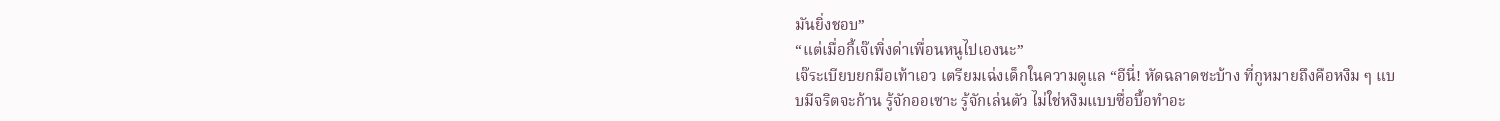มันยิ่งชอบ”
“แต่เมื่อกี้เจ๊เพิ่งด่าเพื่อนหนูไปเองนะ”
เจ๊ระเบียบยกมือเท้าเอว เตรียมเฉ่งเด็กในความดูแล “อีนี่! หัดฉลาดซะบ้าง ที่กูหมายถึงคือหงิม ๆ แบบมีจริตจะก้าน รู้จักออเซาะ รู้จักเล่นตัว ไม่ใช่หงิมแบบซื่อบื้อทำอะ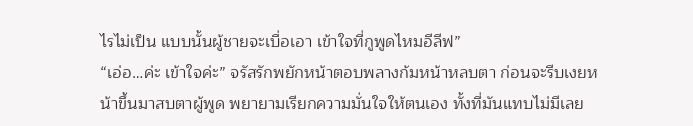ไรไม่เป็น แบบนั้นผู้ชายจะเบื่อเอา เข้าใจที่กูพูดไหมอีลีฟ”
“เอ่อ…ค่ะ เข้าใจค่ะ” จรัสรักพยักหน้าตอบพลางก้มหน้าหลบตา ก่อนจะรีบเงยหน้าขึ้นมาสบตาผู้พูด พยายามเรียกความมั่นใจให้ตนเอง ทั้งที่มันแทบไม่มีเลย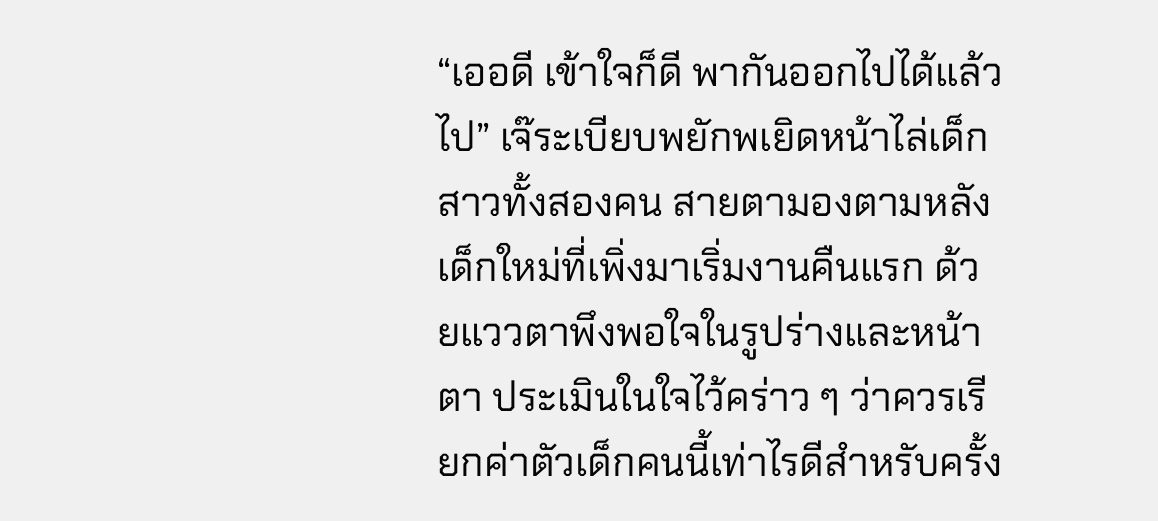“เออดี เข้าใจก็ดี พากันออกไปได้แล้วไป” เจ๊ระเบียบพยักพเยิดหน้าไล่เด็กสาวทั้งสองคน สายตามองตามหลังเด็กใหม่ที่เพิ่งมาเริ่มงานคืนแรก ด้วยแววตาพึงพอใจในรูปร่างและหน้าตา ประเมินในใจไว้คร่าว ๆ ว่าควรเรียกค่าตัวเด็กคนนี้เท่าไรดีสำหรับครั้ง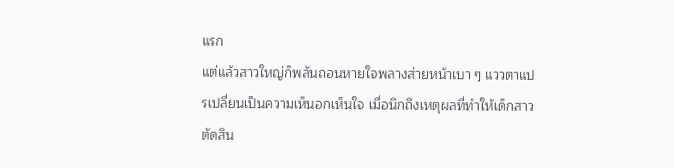แรก
แต่แล้วสาวใหญ่ก็พลันถอนหายใจพลางส่ายหน้าเบา ๆ แววตาแปรเปลี่ยนเป็นความเห็นอกเห็นใจ เมื่อนึกถึงเหตุผลที่ทำให้เด็กสาวตัดสิน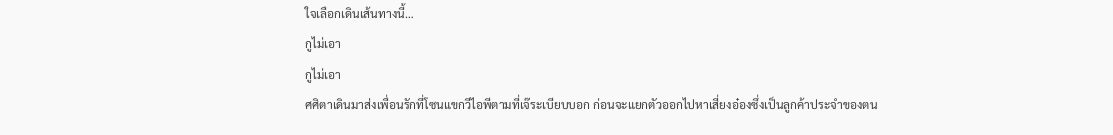ใจเลือกเดินเส้นทางนี้…
กูไม่เอา
กูไม่เอา
ศศิตาเดินมาส่งเพื่อนรักที่โซนแขกวีไอพีตามที่เจ๊ระเบียบบอก ก่อนจะแยกตัวออกไปหาเสี่ยงอ๋องซึ่งเป็นลูกค้าประจำของตน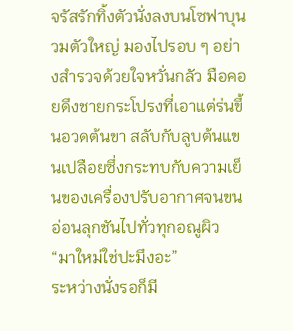จรัสรักทิ้งตัวนั่งลงบนโซฟาบุนวมตัวใหญ่ มองไปรอบ ๆ อย่างสำรวจด้วยใจหวั่นกลัว มือคอยดึงชายกระโปรงที่เอาแต่ร่นขึ้นอวดต้นขา สลับกับลูบต้นแขนเปลือยซึ่งกระทบกับความเย็นของเครื่องปรับอากาศจนขนอ่อนลุกชันไปทั่วทุกอณูผิว
“มาใหม่ใช่ปะมึงอะ”
ระหว่างนั่งรอก็มี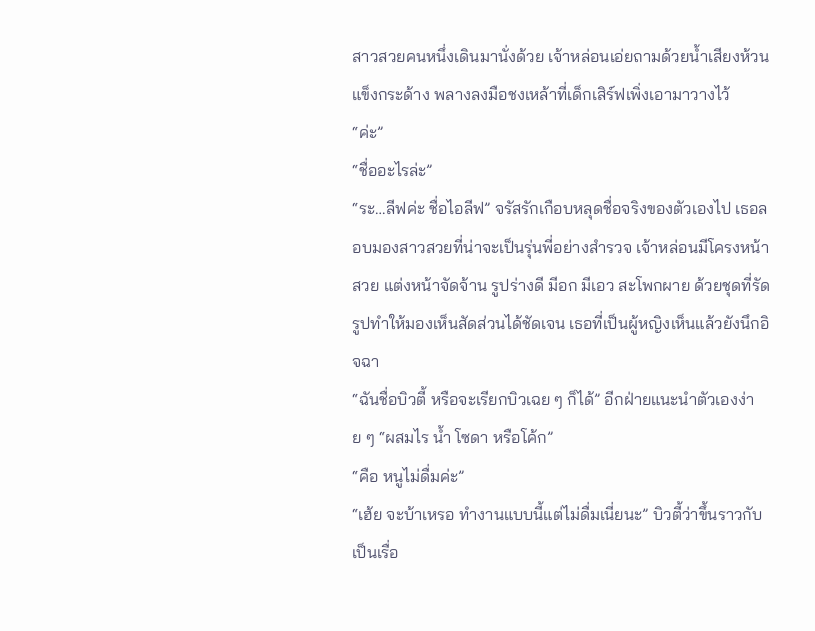สาวสวยคนหนึ่งเดินมานั่งด้วย เจ้าหล่อนเอ่ยถามด้วยน้ำเสียงห้วนแข็งกระด้าง พลางลงมือชงเหล้าที่เด็กเสิร์ฟเพิ่งเอามาวางไว้
“ค่ะ”
“ชื่ออะไรล่ะ”
“ระ…ลีฟค่ะ ชื่อไอลีฟ” จรัสรักเกือบหลุดชื่อจริงของตัวเองไป เธอลอบมองสาวสวยที่น่าจะเป็นรุ่นพี่อย่างสำรวจ เจ้าหล่อนมีโครงหน้าสวย แต่งหน้าจัดจ้าน รูปร่างดี มีอก มีเอว สะโพกผาย ด้วยชุดที่รัดรูปทำให้มองเห็นสัดส่วนได้ชัดเจน เธอที่เป็นผู้หญิงเห็นแล้วยังนึกอิจฉา
“ฉันชื่อบิวตี้ หรือจะเรียกบิวเฉย ๆ ก็ได้” อีกฝ่ายแนะนำตัวเองง่าย ๆ “ผสมไร น้ำ โซดา หรือโค้ก”
“คือ หนูไม่ดื่มค่ะ”
“เฮ้ย จะบ้าเหรอ ทำงานแบบนี้แต่ไม่ดื่มเนี่ยนะ” บิวตี้ว่าขึ้นราวกับเป็นเรื่อ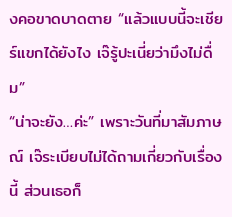งคอขาดบาดตาย “แล้วแบบนี้จะเชียร์แขกได้ยังไง เจ๊รู้ปะเนี่ยว่ามึงไม่ดื่ม”
“น่าจะยัง…ค่ะ” เพราะวันที่มาสัมภาษณ์ เจ๊ระเบียบไม่ได้ถามเกี่ยวกับเรื่องนี้ ส่วนเธอก็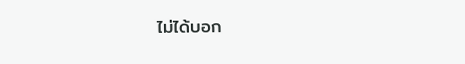ไม่ได้บอก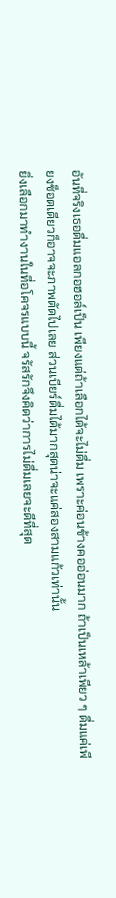อันที่จริงเธอดื่มแอลกอฮอล์เป็น เพียงแต่ถ้าเลือกได้จะไม่ดื่ม เพราะค่อนข้างคออ่อนมาก ถ้าเป็นเหล้าเพียว ๆ ดื่มแค่เพียงช็อตเดียวก็อาจจะภาพตัดไปเลย ส่วนเบียร์ดื่มได้มากสุดน่าจะแค่สองสามแก้วเท่านั้น
ยิ่งเลือกมาทำงานในที่อโคจรแบบนี้ จรัสรักจึงคิดว่าการไม่ดื่มเลยจะดีที่สุด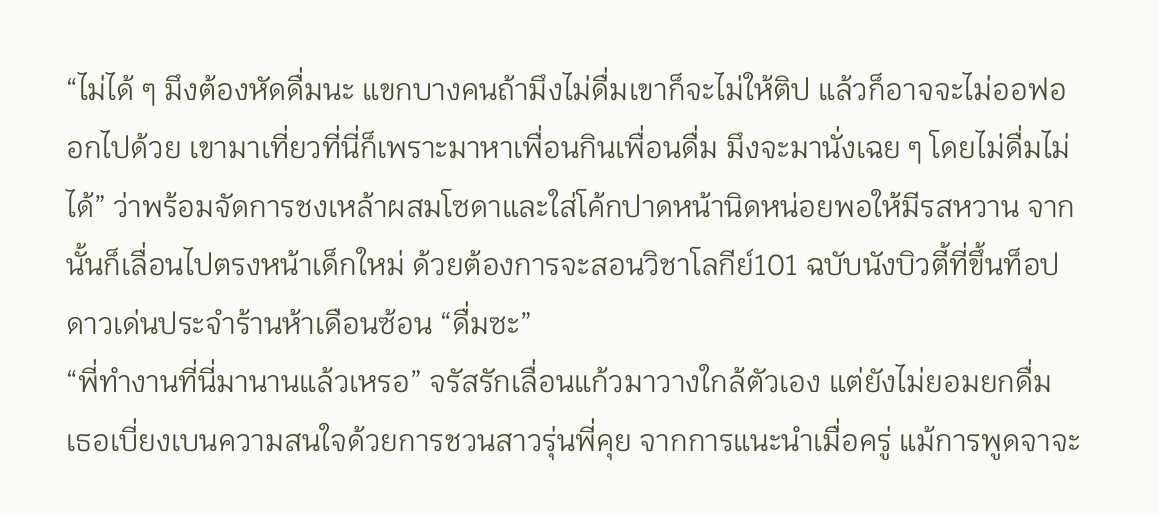“ไม่ได้ ๆ มึงต้องหัดดื่มนะ แขกบางคนถ้ามึงไม่ดื่มเขาก็จะไม่ให้ติป แล้วก็อาจจะไม่ออฟออกไปด้วย เขามาเที่ยวที่นี่ก็เพราะมาหาเพื่อนกินเพื่อนดื่ม มึงจะมานั่งเฉย ๆ โดยไม่ดื่มไม่ได้” ว่าพร้อมจัดการชงเหล้าผสมโซดาและใส่โค้กปาดหน้านิดหน่อยพอให้มีรสหวาน จากนั้นก็เลื่อนไปตรงหน้าเด็กใหม่ ด้วยต้องการจะสอนวิชาโลกีย์101 ฉบับนังบิวตี้ที่ขึ้นท็อปดาวเด่นประจำร้านห้าเดือนซ้อน “ดื่มซะ”
“พี่ทำงานที่นี่มานานแล้วเหรอ” จรัสรักเลื่อนแก้วมาวางใกล้ตัวเอง แต่ยังไม่ยอมยกดื่ม เธอเบี่ยงเบนความสนใจด้วยการชวนสาวรุ่นพี่คุย จากการแนะนำเมื่อครู่ แม้การพูดจาจะ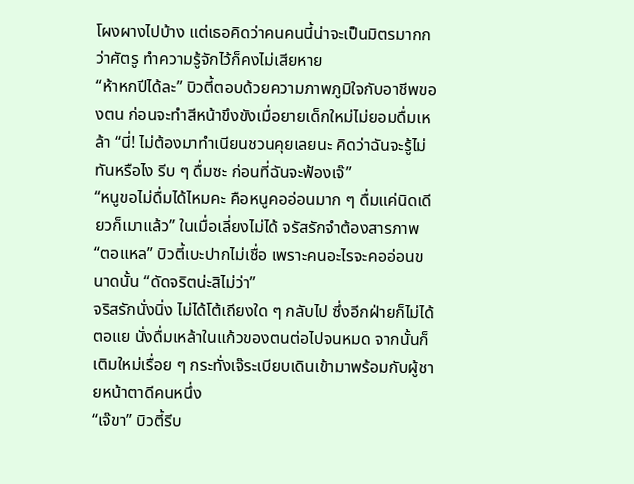โผงผางไปบ้าง แต่เธอคิดว่าคนคนนี้น่าจะเป็นมิตรมากกว่าศัตรู ทำความรู้จักไว้ก็คงไม่เสียหาย
“ห้าหกปีได้ละ” บิวตี้ตอบด้วยความภาพภูมิใจกับอาชีพของตน ก่อนจะทำสีหน้าขึงขังเมื่อยายเด็กใหม่ไม่ยอมดื่มเหล้า “นี่! ไม่ต้องมาทำเนียนชวนคุยเลยนะ คิดว่าฉันจะรู้ไม่ทันหรือไง รีบ ๆ ดื่มซะ ก่อนที่ฉันจะฟ้องเจ๊”
“หนูขอไม่ดื่มได้ไหมคะ คือหนูคออ่อนมาก ๆ ดื่มแค่นิดเดียวก็เมาแล้ว” ในเมื่อเลี่ยงไม่ได้ จรัสรักจำต้องสารภาพ
“ตอแหล” บิวตี้เบะปากไม่เชื่อ เพราะคนอะไรจะคออ่อนขนาดนั้น “ดัดจริตน่ะสิไม่ว่า”
จริสรักนั่งนิ่ง ไม่ได้โต้เถียงใด ๆ กลับไป ซึ่งอีกฝ่ายก็ไม่ได้ตอแย นั่งดื่มเหล้าในแก้วของตนต่อไปจนหมด จากนั้นก็เติมใหม่เรื่อย ๆ กระทั่งเจ๊ระเบียบเดินเข้ามาพร้อมกับผู้ชายหน้าตาดีคนหนึ่ง
“เจ๊ขา” บิวตี้รีบ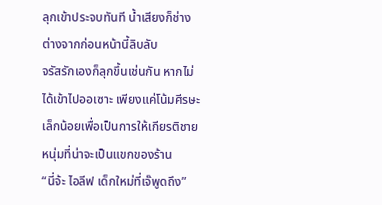ลุกเข้าประจบทันที น้ำเสียงก็ช่างต่างจากก่อนหน้านี้ลิบลับ
จรัสรักเองก็ลุกขึ้นเช่นกัน หากไม่ได้เข้าไปออเซาะ เพียงแค่โน้มศีรษะเล็กน้อยเพื่อเป็นการให้เกียรติชายหนุ่มที่น่าจะเป็นแขกของร้าน
“นี่จ้ะ ไอลีฟ เด็กใหม่ที่เจ๊พูดถึง”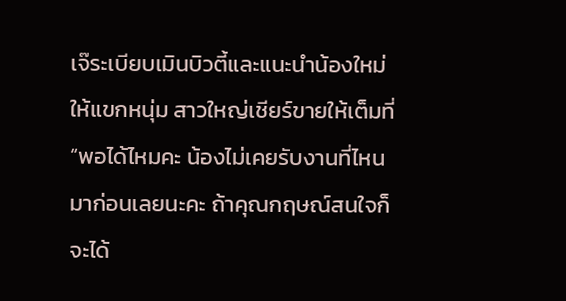เจ๊ระเบียบเมินบิวตี้และแนะนำน้องใหม่ให้แขกหนุ่ม สาวใหญ่เชียร์ขายให้เต็มที่ “พอได้ไหมคะ น้องไม่เคยรับงานที่ไหนมาก่อนเลยนะคะ ถ้าคุณกฤษณ์สนใจก็จะได้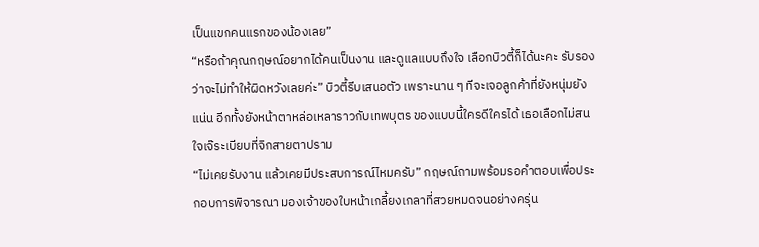เป็นแขกคนแรกของน้องเลย”
“หรือถ้าคุณกฤษณ์อยากได้คนเป็นงาน และดูแลแบบถึงใจ เลือกบิวตี้ก็ได้นะคะ รับรองว่าจะไม่ทำให้ผิดหวังเลยค่ะ” บิวตี้รีบเสนอตัว เพราะนาน ๆ ทีจะเจอลูกค้าที่ยังหนุ่มยังแน่น อีกทั้งยังหน้าตาหล่อเหลาราวกับเทพบุตร ของแบบนี้ใครดีใครได้ เธอเลือกไม่สนใจเจ๊ระเบียบที่จิกสายตาปราม
“ไม่เคยรับงาน แล้วเคยมีประสบการณ์ไหมครับ” กฤษณ์ถามพร้อมรอคำตอบเพื่อประกอบการพิจารณา มองเจ้าของใบหน้าเกลี้ยงเกลาที่สวยหมดจนอย่างครุ่น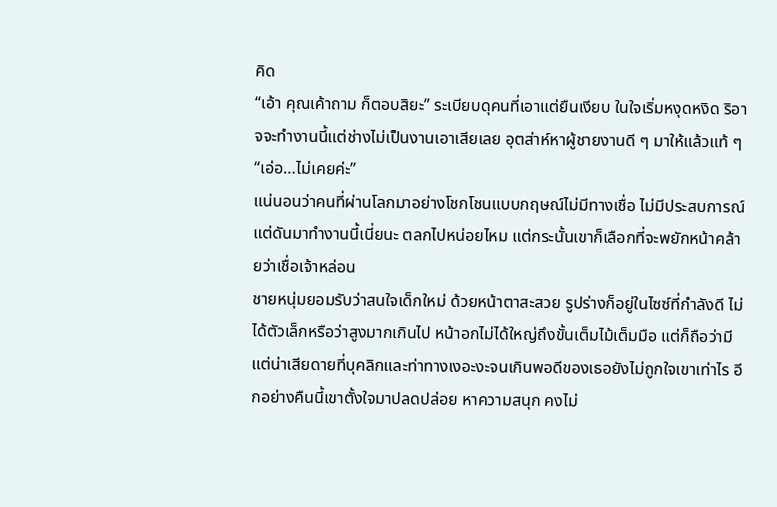คิด
“เอ้า คุณเค้าถาม ก็ตอบสิยะ” ระเบียบดุคนที่เอาแต่ยืนเงียบ ในใจเริ่มหงุดหงิด ริอาจจะทำงานนี้แต่ช่างไม่เป็นงานเอาเสียเลย อุตส่าห์หาผู้ชายงานดี ๆ มาให้แล้วแท้ ๆ
“เอ่อ…ไม่เคยค่ะ”
แน่นอนว่าคนที่ผ่านโลกมาอย่างโชกโชนแบบกฤษณ์ไม่มีทางเชื่อ ไม่มีประสบการณ์แต่ดันมาทำงานนี้เนี่ยนะ ตลกไปหน่อยไหม แต่กระนั้นเขาก็เลือกที่จะพยักหน้าคล้ายว่าเชื่อเจ้าหล่อน
ชายหนุ่มยอมรับว่าสนใจเด็กใหม่ ด้วยหน้าตาสะสวย รูปร่างก็อยู่ในไซซ์ที่กำลังดี ไม่ได้ตัวเล็กหรือว่าสูงมากเกินไป หน้าอกไม่ได้ใหญ่ถึงขั้นเต็มไม้เต็มมือ แต่ก็ถือว่ามี แต่น่าเสียดายที่บุคลิกและท่าทางเงอะงะจนเกินพอดีของเธอยังไม่ถูกใจเขาเท่าไร อีกอย่างคืนนี้เขาตั้งใจมาปลดปล่อย หาความสนุก คงไม่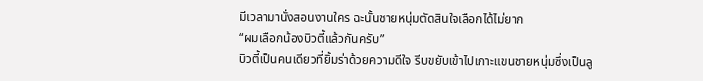มีเวลามานั่งสอนงานใคร ฉะนั้นชายหนุ่มตัดสินใจเลือกได้ไม่ยาก
“ผมเลือกน้องบิวตี้แล้วกันครับ”
บิวตี้เป็นคนเดียวที่ยิ้มร่าด้วยความดีใจ รีบขยับเข้าไปเกาะแขนชายหนุ่มซึ่งเป็นลู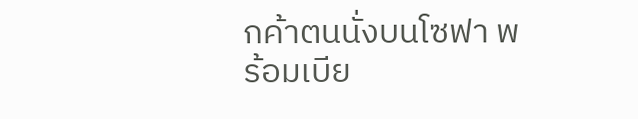กค้าตนนั่งบนโซฟา พร้อมเบีย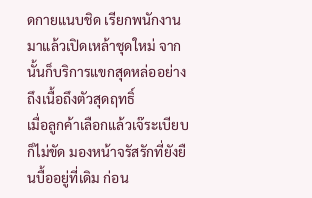ดกายแนบชิด เรียกพนักงานมาแล้วเปิดเหล้าชุดใหม่ จากนั้นก็บริการแขกสุดหล่ออย่างถึงเนื้อถึงตัวสุดฤทธิ์
เมื่อลูกค้าเลือกแล้วเจ๊ระเบียบก็ไม่ขัด มองหน้าจรัสรักที่ยังยืนบื้ออยู่ที่เดิม ก่อน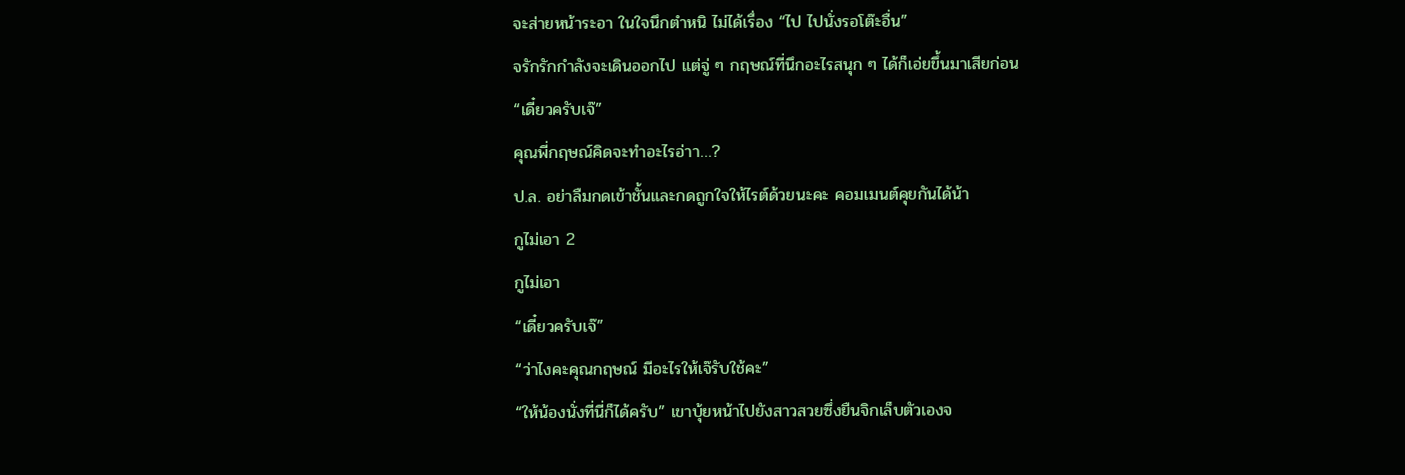จะส่ายหน้าระอา ในใจนึกตำหนิ ไม่ได้เรื่อง “ไป ไปนั่งรอโต๊ะอื่น”
จรักรักกำลังจะเดินออกไป แต่จู่ ๆ กฤษณ์ที่นึกอะไรสนุก ๆ ได้ก็เอ่ยขึ้นมาเสียก่อน
“เดี๋ยวครับเจ๊”
คุณพี่กฤษณ์คิดจะทำอะไรอ่าา…?
ป.ล. อย่าลืมกดเข้าชั้นและกดถูกใจให้ไรต์ด้วยนะคะ คอมเมนต์คุยกันได้น้า
กูไม่เอา 2
กูไม่เอา
“เดี๋ยวครับเจ๊”
“ว่าไงคะคุณกฤษณ์ มีอะไรให้เจ๊รับใช้คะ”
“ให้น้องนั่งที่นี่ก็ได้ครับ” เขาบุ้ยหน้าไปยังสาวสวยซึ่งยืนจิกเล็บตัวเองจ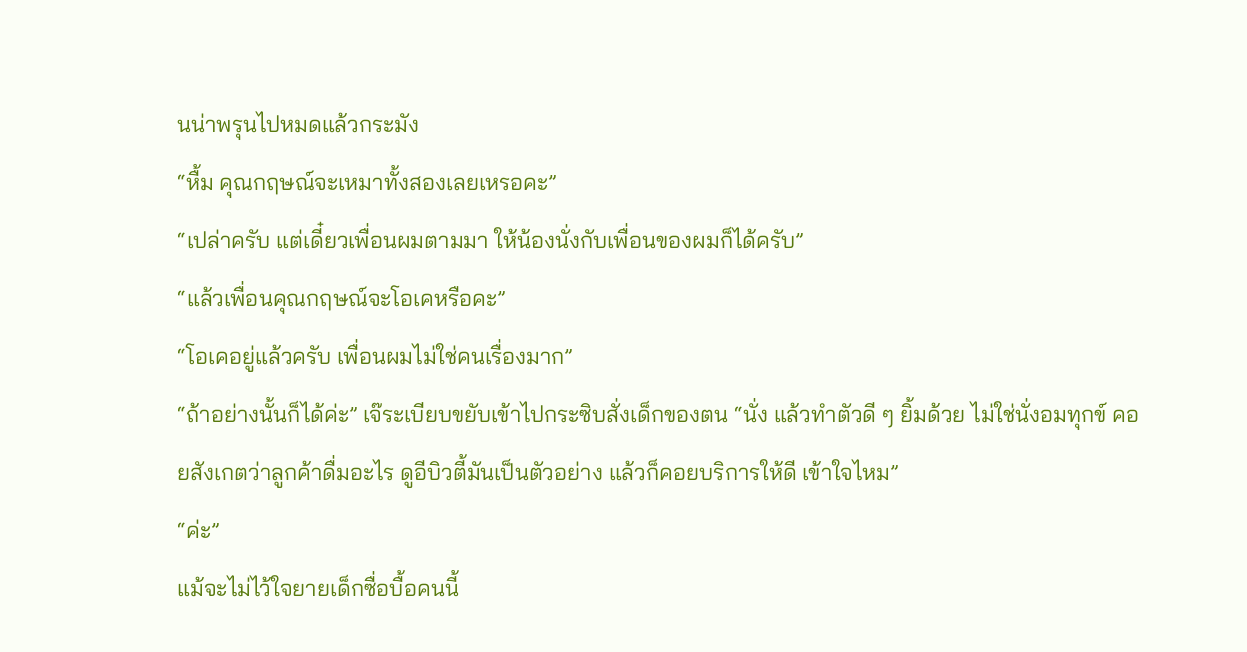นน่าพรุนไปหมดแล้วกระมัง
“หื้ม คุณกฤษณ์จะเหมาทั้งสองเลยเหรอคะ”
“เปล่าครับ แต่เดี๋ยวเพื่อนผมตามมา ให้น้องนั่งกับเพื่อนของผมก็ได้ครับ”
“แล้วเพื่อนคุณกฤษณ์จะโอเคหรือคะ”
“โอเคอยู่แล้วครับ เพื่อนผมไม่ใช่คนเรื่องมาก”
“ถ้าอย่างนั้นก็ได้ค่ะ” เจ๊ระเบียบขยับเข้าไปกระซิบสั่งเด็กของตน “นั่ง แล้วทำตัวดี ๆ ยิ้มด้วย ไม่ใช่นั่งอมทุกข์ คอยสังเกตว่าลูกค้าดื่มอะไร ดูอีบิวตี้มันเป็นตัวอย่าง แล้วก็คอยบริการให้ดี เข้าใจไหม”
“ค่ะ”
แม้จะไม่ไว้ใจยายเด็กซื่อบื้อคนนี้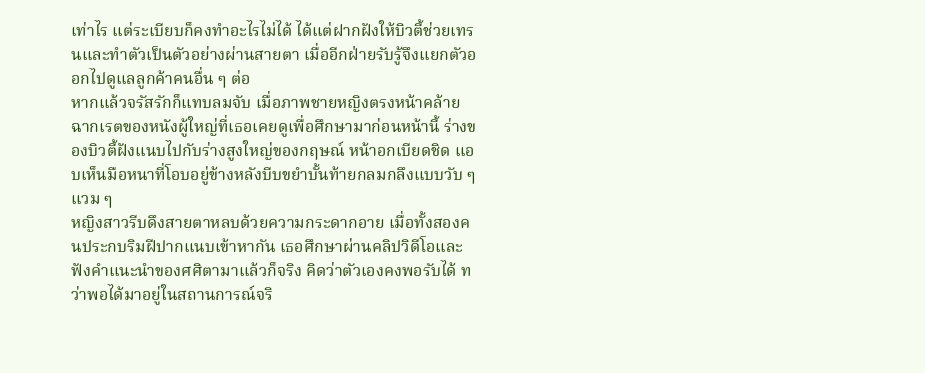เท่าไร แต่ระเบียบก็คงทำอะไรไม่ได้ ได้แต่ฝากฝังให้บิวตี้ช่วยเทรนและทำตัวเป็นตัวอย่างผ่านสายตา เมื่ออีกฝ่ายรับรู้จึงแยกตัวออกไปดูแลลูกค้าคนอื่น ๆ ต่อ
หากแล้วจรัสรักก็แทบลมจับ เมื่อภาพชายหญิงตรงหน้าคล้ายฉากเรตของหนังผู้ใหญ่ที่เธอเคยดูเพื่อศึกษามาก่อนหน้านี้ ร่างของบิวตี้ฝังแนบไปกับร่างสูงใหญ่ของกฤษณ์ หน้าอกเบียดชิด แอบเห็นมือหนาที่โอบอยู่ข้างหลังบีบขยำบั้นท้ายกลมกลึงแบบวับ ๆ แวม ๆ
หญิงสาวรีบดึงสายตาหลบด้วยความกระดากอาย เมื่อทั้งสองคนประกบริมฝีปากแนบเข้าหากัน เธอศึกษาผ่านคลิปวิดีโอและฟังคำแนะนำของศศิตามาแล้วก็จริง คิดว่าตัวเองคงพอรับได้ ทว่าพอได้มาอยู่ในสถานการณ์จริ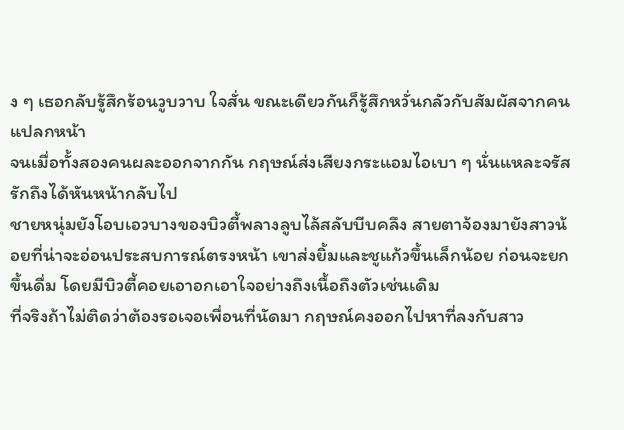ง ๆ เธอกลับรู้สึกร้อนวูบวาบ ใจสั่น ขณะเดียวกันก็รู้สึกหวั่นกลัวกับสัมผัสจากคนแปลกหน้า
จนเมื่อทั้งสองคนผละออกจากกัน กฤษณ์ส่งเสียงกระแอมไอเบา ๆ นั่นแหละจรัสรักถึงได้หันหน้ากลับไป
ชายหนุ่มยังโอบเอวบางของบิวตี้พลางลูบไล้สลับบีบคลึง สายตาจ้องมายังสาวน้อยที่น่าจะอ่อนประสบการณ์ตรงหน้า เขาส่งยิ้มและชูแก้วขึ้นเล็กน้อย ก่อนจะยกขึ้นดื่ม โดยมีบิวตี้คอยเอาอกเอาใจอย่างถึงเนื้อถึงตัวเช่นเดิม
ที่จริงถ้าไม่ติดว่าต้องรอเจอเพื่อนที่นัดมา กฤษณ์คงออกไปหาที่ลงกับสาว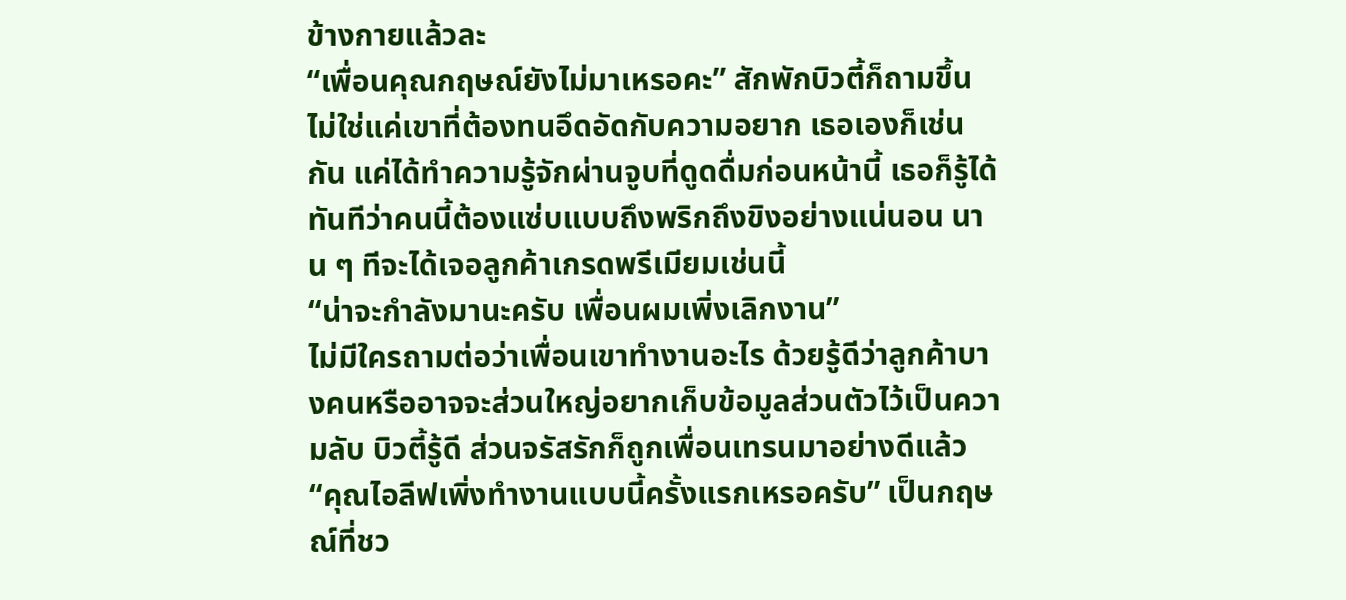ข้างกายแล้วละ
“เพื่อนคุณกฤษณ์ยังไม่มาเหรอคะ” สักพักบิวตี้ก็ถามขึ้น ไม่ใช่แค่เขาที่ต้องทนอึดอัดกับความอยาก เธอเองก็เช่นกัน แค่ได้ทำความรู้จักผ่านจูบที่ดูดดื่มก่อนหน้านี้ เธอก็รู้ได้ทันทีว่าคนนี้ต้องแซ่บแบบถึงพริกถึงขิงอย่างแน่นอน นาน ๆ ทีจะได้เจอลูกค้าเกรดพรีเมียมเช่นนี้
“น่าจะกำลังมานะครับ เพื่อนผมเพิ่งเลิกงาน”
ไม่มีใครถามต่อว่าเพื่อนเขาทำงานอะไร ด้วยรู้ดีว่าลูกค้าบางคนหรืออาจจะส่วนใหญ่อยากเก็บข้อมูลส่วนตัวไว้เป็นความลับ บิวตี้รู้ดี ส่วนจรัสรักก็ถูกเพื่อนเทรนมาอย่างดีแล้ว
“คุณไอลีฟเพิ่งทำงานแบบนี้ครั้งแรกเหรอครับ” เป็นกฤษณ์ที่ชว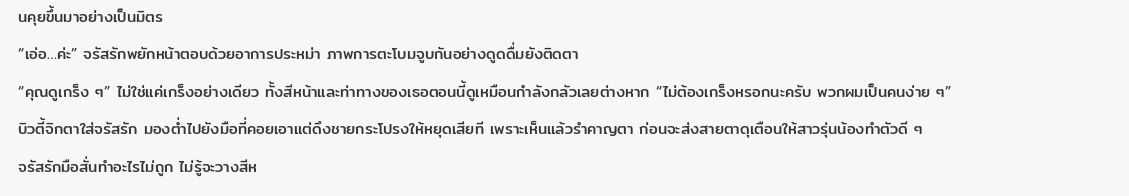นคุยขึ้นมาอย่างเป็นมิตร
“เอ่อ…ค่ะ” จรัสรักพยักหน้าตอบด้วยอาการประหม่า ภาพการตะโบมจูบกันอย่างดูดดื่มยังติดตา
“คุณดูเกร็ง ๆ” ไม่ใช่แค่เกร็งอย่างเดียว ทั้งสีหน้าและท่าทางของเธอตอนนี้ดูเหมือนกำลังกลัวเลยต่างหาก “ไม่ต้องเกร็งหรอกนะครับ พวกผมเป็นคนง่าย ๆ”
บิวตี้จิกตาใส่จรัสรัก มองต่ำไปยังมือที่คอยเอาแต่ดึงชายกระโปรงให้หยุดเสียที เพราะเห็นแล้วรำคาญตา ก่อนจะส่งสายตาดุเตือนให้สาวรุ่นน้องทำตัวดี ๆ
จรัสรักมือสั่นทำอะไรไม่ถูก ไม่รู้จะวางสีห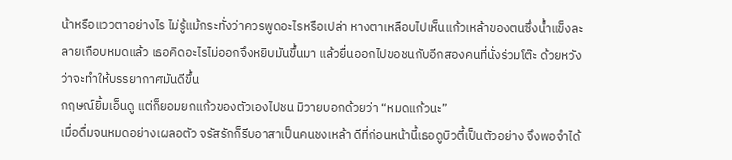น้าหรือแววตาอย่างไร ไม่รู้แม้กระทั่งว่าควรพูดอะไรหรือเปล่า หางตาเหลือบไปเห็นแก้วเหล้าของตนซึ่งน้ำแข็งละลายเกือบหมดแล้ว เธอคิดอะไรไม่ออกจึงหยิบมันขึ้นมา แล้วยื่นออกไปขอชนกับอีกสองคนที่นั่งร่วมโต๊ะ ด้วยหวังว่าจะทำให้บรรยากาศมันดีขึ้น
กฤษณ์ยิ้มเอ็นดู แต่ก็ยอมยกแก้วของตัวเองไปชน มิวายบอกด้วยว่า “หมดแก้วนะ”
เมื่อดื่มจนหมดอย่างเผลอตัว จรัสรักก็รีบอาสาเป็นคนชงเหล้า ดีที่ก่อนหน้านี้เธอดูบิวตี้เป็นตัวอย่าง จึงพอจำได้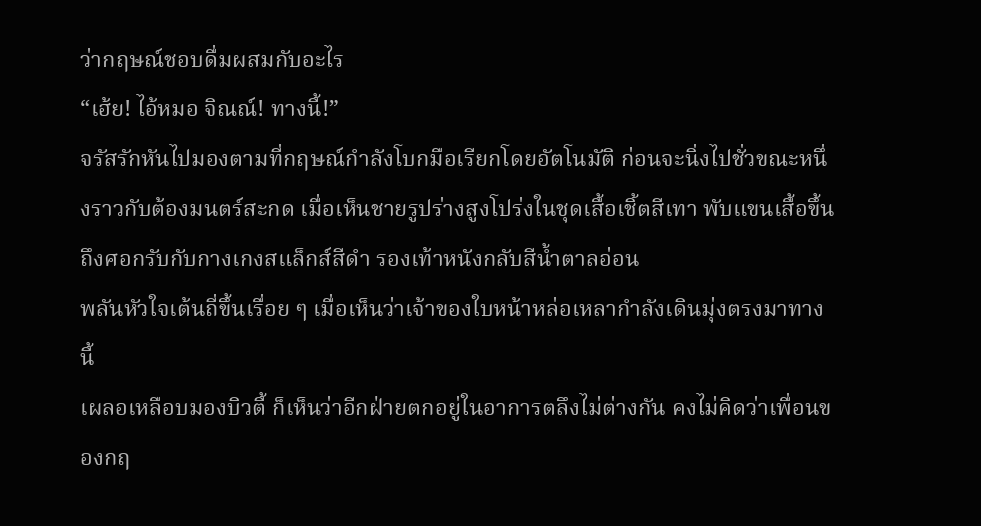ว่ากฤษณ์ชอบดื่มผสมกับอะไร
“เฮ้ย! ไอ้หมอ จิณณ์! ทางนี้!”
จรัสรักหันไปมองตามที่กฤษณ์กำลังโบกมือเรียกโดยอัตโนมัติ ก่อนจะนิ่งไปชั่วขณะหนึ่งราวกับต้องมนตร์สะกด เมื่อเห็นชายรูปร่างสูงโปร่งในชุดเสื้อเชิ้ตสีเทา พับแขนเสื้อขึ้นถึงศอกรับกับกางเกงสแล็กส์สีดำ รองเท้าหนังกลับสีน้ำตาลอ่อน
พลันหัวใจเต้นถี่ขึ้นเรื่อย ๆ เมื่อเห็นว่าเจ้าของใบหน้าหล่อเหลากำลังเดินมุ่งตรงมาทางนี้
เผลอเหลือบมองบิวตี้ ก็เห็นว่าอีกฝ่ายตกอยู่ในอาการตลึงไม่ต่างกัน คงไม่คิดว่าเพื่อนของกฤ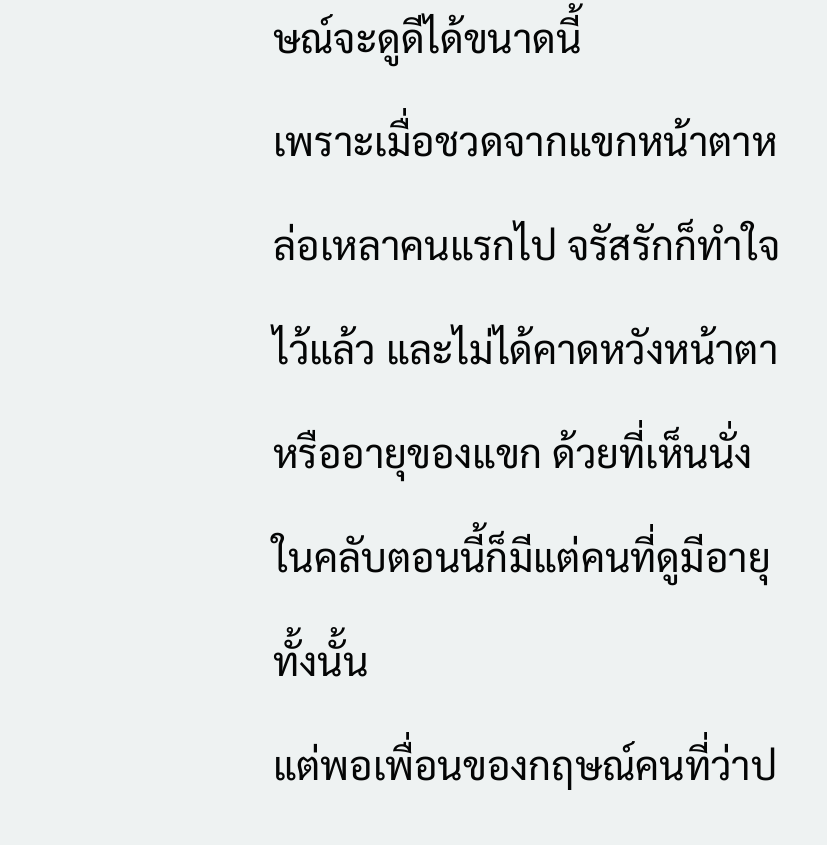ษณ์จะดูดีได้ขนาดนี้
เพราะเมื่อชวดจากแขกหน้าตาหล่อเหลาคนแรกไป จรัสรักก็ทำใจไว้แล้ว และไม่ได้คาดหวังหน้าตาหรืออายุของแขก ด้วยที่เห็นนั่งในคลับตอนนี้ก็มีแต่คนที่ดูมีอายุทั้งนั้น
แต่พอเพื่อนของกฤษณ์คนที่ว่าป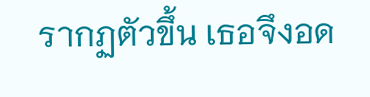รากฏตัวขึ้น เธอจึงอด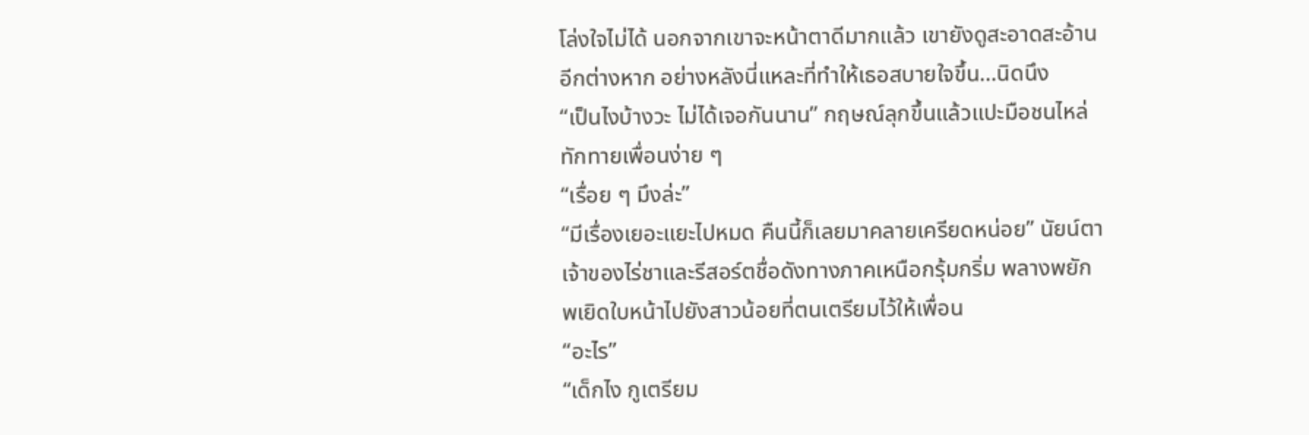โล่งใจไม่ได้ นอกจากเขาจะหน้าตาดีมากแล้ว เขายังดูสะอาดสะอ้านอีกต่างหาก อย่างหลังนี่แหละที่ทำให้เธอสบายใจขึ้น…นิดนึง
“เป็นไงบ้างวะ ไม่ได้เจอกันนาน” กฤษณ์ลุกขึ้นแล้วแปะมือชนไหล่ทักทายเพื่อนง่าย ๆ
“เรื่อย ๆ มึงล่ะ”
“มีเรื่องเยอะแยะไปหมด คืนนี้ก็เลยมาคลายเครียดหน่อย” นัยน์ตาเจ้าของไร่ชาและรีสอร์ตชื่อดังทางภาคเหนือกรุ้มกริ่ม พลางพยักพเยิดใบหน้าไปยังสาวน้อยที่ตนเตรียมไว้ให้เพื่อน
“อะไร”
“เด็กไง กูเตรียม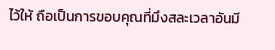ไว้ให้ ถือเป็นการขอบคุณที่มึงสละเวลาอันมี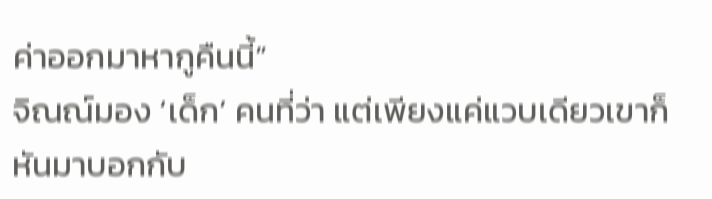ค่าออกมาหากูคืนนี้”
จิณณ์มอง ‘เด็ก’ คนที่ว่า แต่เพียงแค่แวบเดียวเขาก็หันมาบอกกับ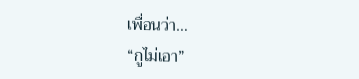เพื่อนว่า…
“กูไม่เอา”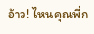อ้าว! ไหนคุณพี่ก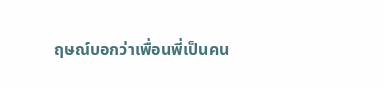ฤษณ์บอกว่าเพื่อนพี่เป็นคน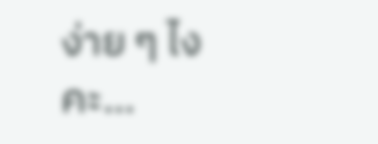ง่าย ๆ ไงคะ…